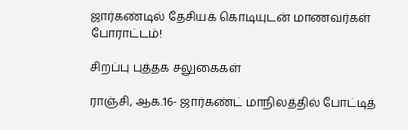ஜார்கண்டில் தேசியக் கொடியுடன் மாணவர்கள் போராட்டம்!

சிறப்பு புத்தக சலுகைகள்

ராஞ்சி, ஆக.16- ஜார்கண்ட் மாநிலத்தில் போட்டித்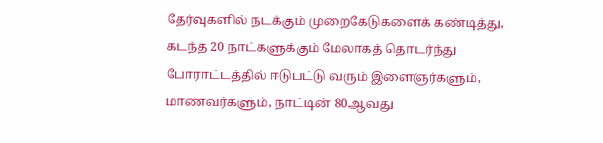தேர்வுகளில் நடக்கும் முறைகேடுகளைக் கண்டித்து, கடந்த 20 நாட்களுக்கும் மேலாகத் தொடர்ந்து போராட்டத்தில் ஈடுபட்டு வரும் இளைஞர்களும், மாணவர்களும், நாட்டின் 80ஆவது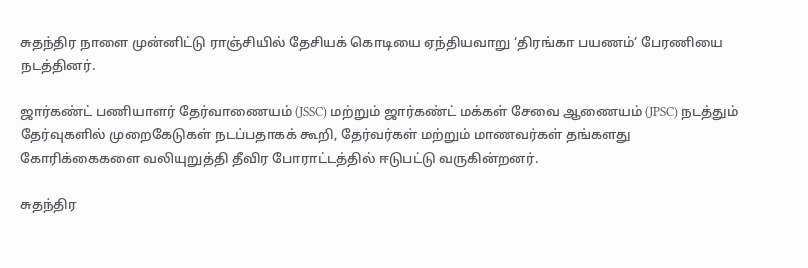சுதந்திர நாளை முன்னிட்டு ராஞ்சியில் தேசியக் கொடியை ஏந்தியவாறு ‘திரங்கா பயணம்’ பேரணியை நடத்தினர்.

ஜார்கண்ட் பணியாளர் தேர்வாணையம் (JSSC) மற்றும் ஜார்கண்ட் மக்கள் சேவை ஆணையம் (JPSC) நடத்தும் தேர்வுகளில் முறைகேடுகள் நடப்பதாகக் கூறி, தேர்வர்கள் மற்றும் மாணவர்கள் தங்களது கோரிக்கைகளை வலியுறுத்தி தீவிர போராட்டத்தில் ஈடுபட்டு வருகின்றனர்.

சுதந்திர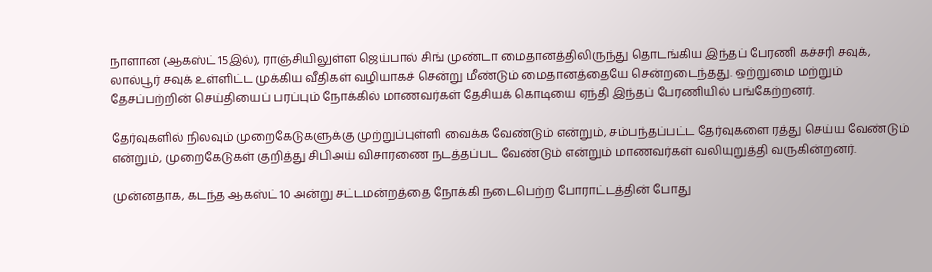நாளான (ஆகஸ்ட் 15இல்), ராஞ்சியிலுள்ள ஜெய்பால் சிங் முண்டா மைதானத்திலிருந்து தொடங்கிய இந்தப் பேரணி கச்சரி சவுக், லால்பூர் சவுக் உள்ளிட்ட முக்கிய வீதிகள் வழியாகச் சென்று மீண்டும் மைதானத்தையே சென்றடைந்தது. ஒற்றுமை மற்றும் தேசப்பற்றின் செய்தியைப் பரப்பும் நோக்கில் மாணவர்கள் தேசியக் கொடியை ஏந்தி இந்தப் பேரணியில் பங்கேற்றனர்.

தேர்வுகளில் நிலவும் முறைகேடுகளுக்கு முற்றுப்புள்ளி வைக்க வேண்டும் என்றும், சம்பந்தப்பட்ட தேர்வுகளை ரத்து செய்ய வேண்டும் என்றும், முறைகேடுகள் குறித்து சிபிஅய் விசாரணை நடத்தப்பட வேண்டும் என்றும் மாணவர்கள் வலியுறுத்தி வருகின்றனர்.

முன்னதாக, கடந்த ஆகஸ்ட் 10 அன்று சட்டமன்றத்தை நோக்கி நடைபெற்ற போராட்டத்தின் போது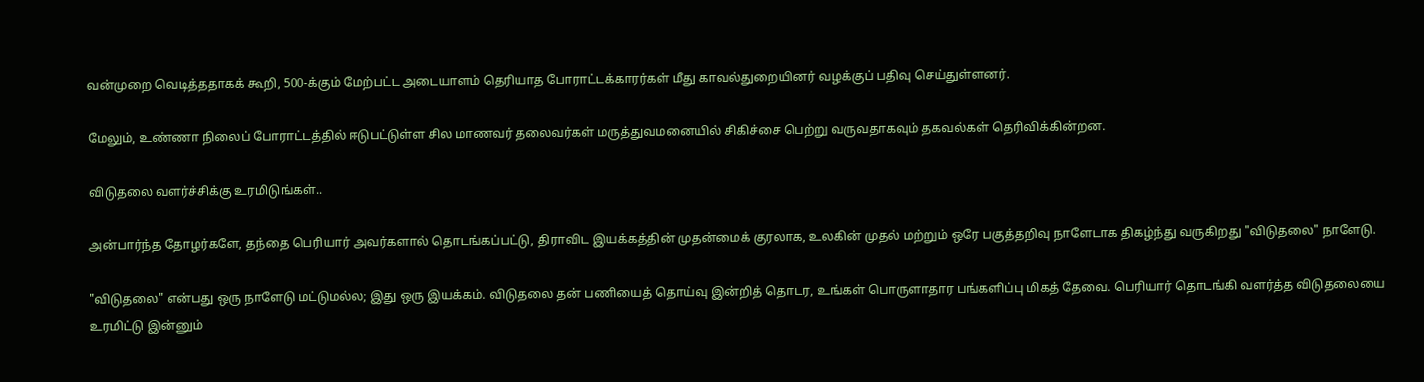வன்முறை வெடித்ததாகக் கூறி, 500-க்கும் மேற்பட்ட அடையாளம் தெரியாத போராட்டக்காரர்கள் மீது காவல்துறையினர் வழக்குப் பதிவு செய்துள்ளனர்.

மேலும், உண்ணா நிலைப் போராட்டத்தில் ஈடுபட்டுள்ள சில மாணவர் தலைவர்கள் மருத்துவமனையில் சிகிச்சை பெற்று வருவதாகவும் தகவல்கள் தெரிவிக்கின்றன.

விடுதலை வளர்ச்சிக்கு உரமிடுங்கள்..

அன்பார்ந்த தோழர்களே, தந்தை பெரியார் அவர்களால் தொடங்கப்பட்டு, திராவிட இயக்கத்தின் முதன்மைக் குரலாக, உலகின் முதல் மற்றும் ஒரே பகுத்தறிவு நாளேடாக திகழ்ந்து வருகிறது "விடுதலை" நாளேடு.

"விடுதலை" என்பது ஒரு நாளேடு மட்டுமல்ல; இது ஒரு இயக்கம். விடுதலை தன் பணியைத் தொய்வு இன்றித் தொடர, உங்கள் பொருளாதார பங்களிப்பு மிகத் தேவை. பெரியார் தொடங்கி வளர்த்த விடுதலையை உரமிட்டு இன்னும்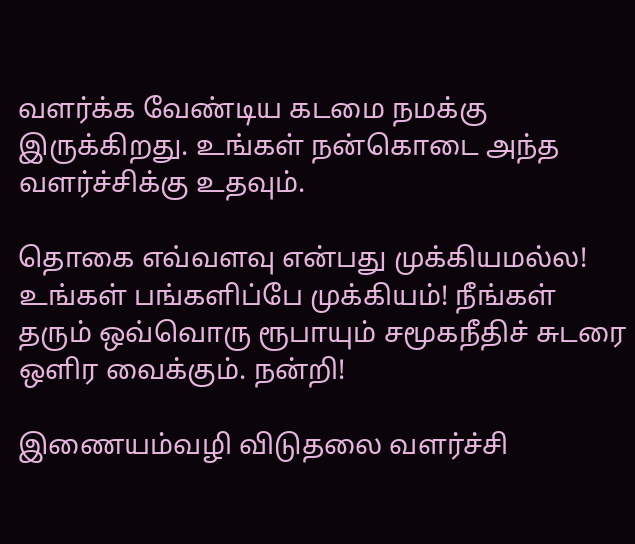வளர்க்க வேண்டிய கடமை நமக்கு இருக்கிறது. உங்கள் நன்கொடை அந்த வளர்ச்சிக்கு உதவும்.

தொகை எவ்வளவு என்பது முக்கியமல்ல! உங்கள் பங்களிப்பே முக்கியம்! நீங்கள் தரும் ஒவ்வொரு ரூபாயும் சமூகநீதிச் சுடரை ஒளிர வைக்கும். நன்றி!

இணையம்வழி விடுதலை வளர்ச்சி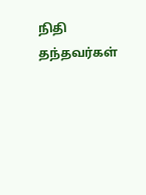நிதி தந்தவர்கள்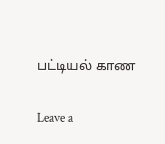பட்டியல் காண

Leave a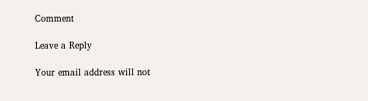Comment

Leave a Reply

Your email address will not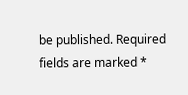be published. Required fields are marked *